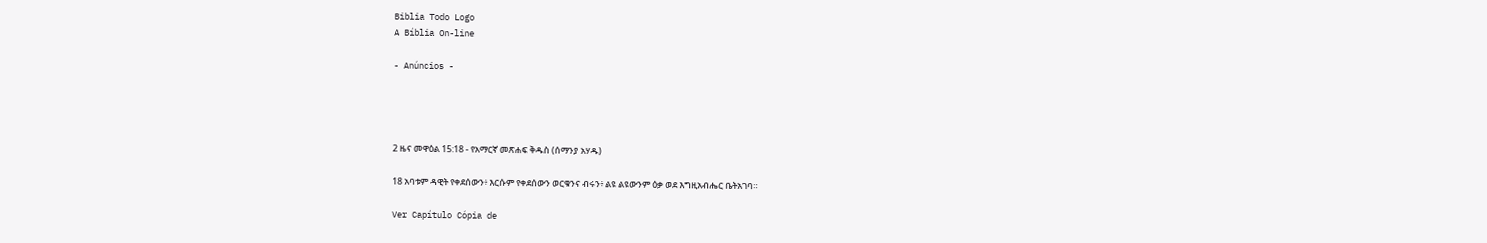Biblia Todo Logo
A Bíblia On-line

- Anúncios -




2 ዜና መዋዕል 15:18 - የአማርኛ መጽሐፍ ቅዱስ (ሰማንያ አሃዱ)

18 አባቱም ዳዊት የቀደሰውን፥ እርሱም የቀደሰውን ወርቁንና ብሩን፥ ልዩ ልዩውንም ዕቃ ወደ እግዚአብሔር ቤትአገባ።

Ver Capítulo Cópia de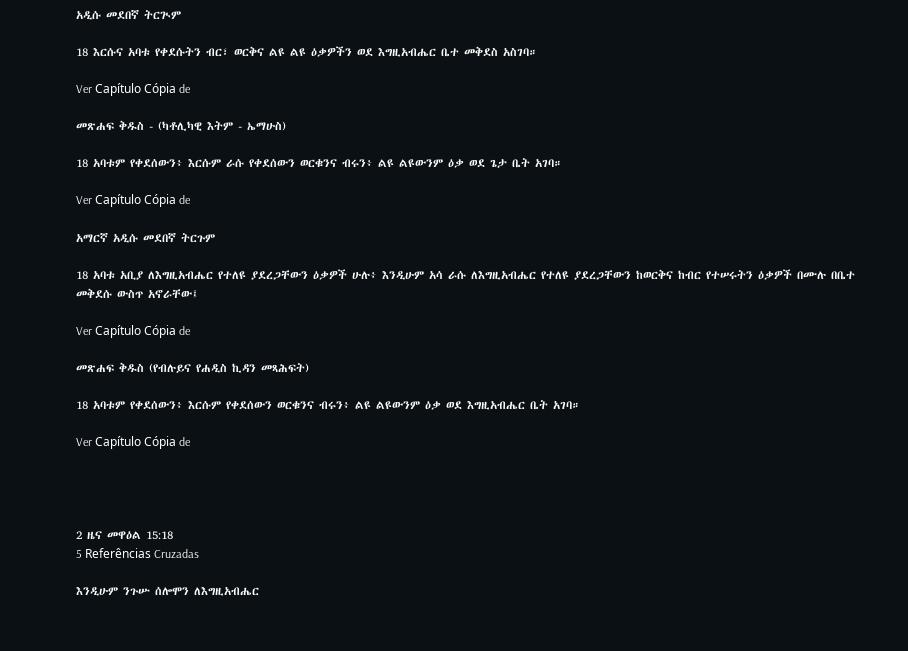አዲሱ መደበኛ ትርጒም

18 እርሱና አባቱ የቀደሱትን ብር፣ ወርቅና ልዩ ልዩ ዕቃዎችን ወደ እግዚአብሔር ቤተ መቅደስ አስገባ።

Ver Capítulo Cópia de

መጽሐፍ ቅዱስ - (ካቶሊካዊ እትም - ኤማሁስ)

18 አባቱም የቀደሰውን፥ እርሱም ራሱ የቀደሰውን ወርቁንና ብሩን፥ ልዩ ልዩውንም ዕቃ ወደ ጌታ ቤት አገባ።

Ver Capítulo Cópia de

አማርኛ አዲሱ መደበኛ ትርጉም

18 አባቱ አቢያ ለእግዚአብሔር የተለዩ ያደረጋቸውን ዕቃዎች ሁሉ፥ እንዲሁም አሳ ራሱ ለእግዚአብሔር የተለዩ ያደረጋቸውን ከወርቅና ከብር የተሠሩትን ዕቃዎች በሙሉ በቤተ መቅደሱ ውስጥ አኖራቸው፤

Ver Capítulo Cópia de

መጽሐፍ ቅዱስ (የብሉይና የሐዲስ ኪዳን መጻሕፍት)

18 አባቱም የቀደሰውን፥ እርሱም የቀደሰውን ወርቁንና ብሩን፥ ልዩ ልዩውንም ዕቃ ወደ እግዚአብሔር ቤት አገባ።

Ver Capítulo Cópia de




2 ዜና መዋዕል 15:18
5 Referências Cruzadas

እንዲሁም ንጉሡ ሰሎሞን ለእግዚአብሔር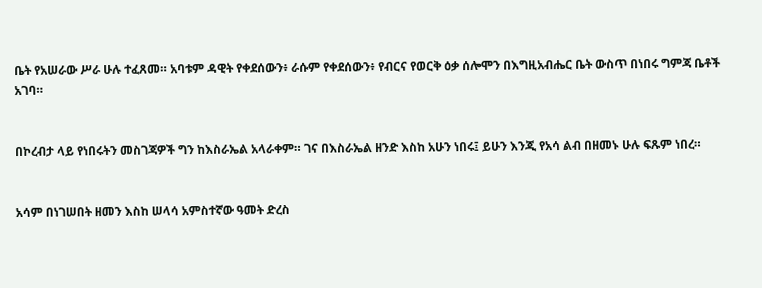ቤት የአሠራው ሥራ ሁሉ ተፈጸመ። አባቱም ዳዊት የቀደሰውን፥ ራሱም የቀደሰውን፥ የብርና የወርቅ ዕቃ ሰሎሞን በእግዚአብሔር ቤት ውስጥ በነበሩ ግምጃ ቤቶች አገባ።


በኮረብታ ላይ የነበሩትን መስገጃዎች ግን ከእስራኤል አላራቀም። ገና በእስራኤል ዘንድ እስከ አሁን ነበሩ፤ ይሁን እንጂ የአሳ ልብ በዘመኑ ሁሉ ፍጹም ነበረ።


አሳም በነገሠበት ዘመን እስከ ሠላሳ አምስተኛው ዓመት ድረስ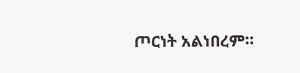ጦርነት አልነበረም።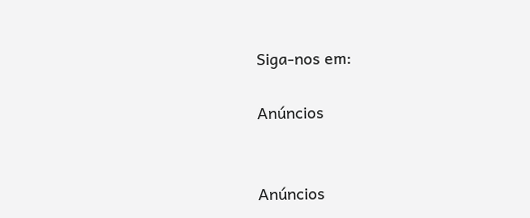Siga-nos em:

Anúncios


Anúncios